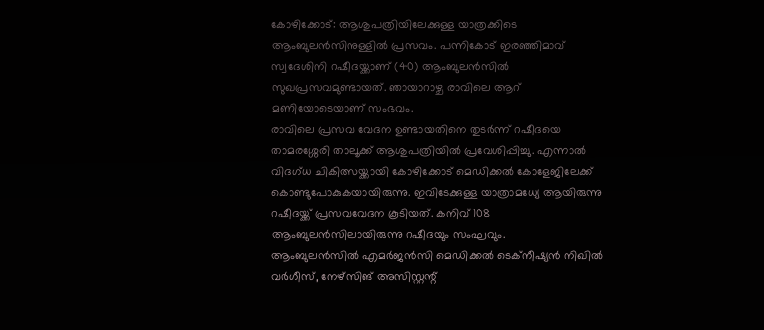കോഴിക്കോട്: ആശുപത്രിയിലേക്കുള്ള യാത്രക്കിടെ ആംബുലൻസിനുള്ളിൽ പ്രസവം. പന്നികോട് ഇരഞ്ഞിമാവ് സ്വദേശിനി റഷീദയ്ക്കാണ് (40) ആംബുലൻസിൽ സുഖപ്രസവമുണ്ടായത്. ഞായാറാഴ്ച രാവിലെ ആറ് മണിയോടെയാണ് സംഭവം.
രാവിലെ പ്രസവ വേദന ഉണ്ടായതിനെ തുടർന്ന് റഷീദയെ താമരശ്ശേരി താലൂക്ക് ആശുപത്രിയിൽ പ്രവേശിപ്പിച്ചു. എന്നാൽ വിദഗ്ധ ചികിത്സയ്ക്കായി കോഴിക്കോട് മെഡിക്കൽ കോളേജിലേക്ക് കൊണ്ടുപോകുകയായിരുന്നു. ഇവിടേക്കുള്ള യാത്രാമധ്യേ ആയിരുന്നു റഷീദയ്ക്ക് പ്രസവവേദന കൂടിയത്. കനിവ് 108 ആംബുലൻസിലായിരുന്നു റഷീദയും സംഘവും.
ആംബുലൻസിൽ എമർജൻസി മെഡിക്കൽ ടെക്നീഷ്യൻ നിഖിൽ വർഗീസ്, നേഴ്സിങ് അസിസ്റ്റന്റ്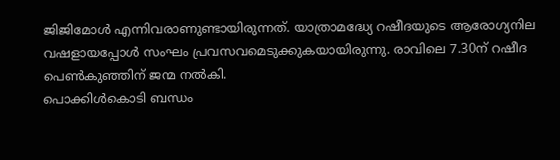ജിജിമോൾ എന്നിവരാണുണ്ടായിരുന്നത്. യാത്രാമദ്ധ്യേ റഷീദയുടെ ആരോഗ്യനില വഷളായപ്പോൾ സംഘം പ്രവസവമെടുക്കുകയായിരുന്നു. രാവിലെ 7.30ന് റഷീദ പെൺകുഞ്ഞിന് ജന്മ നൽകി.
പൊക്കിൾകൊടി ബന്ധം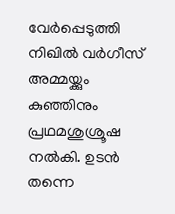വേർപ്പെടുത്തി നിഖിൽ വർഗീസ് അമ്മയ്ക്കും കുഞ്ഞിനും പ്രഥമശുശ്രൂഷ നൽകി. ഉടൻ തന്നെ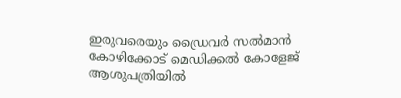ഇരുവരെയും ഡ്രൈവർ സൽമാൻ കോഴിക്കോട് മെഡിക്കൽ കോളേജ് ആശുപത്രിയിൽ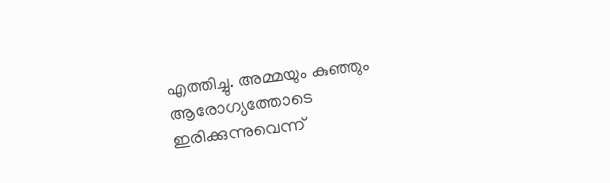എത്തിച്ചു. അമ്മയും കുഞ്ഞും ആരോഗ്യത്തോടെ ഇരിക്കുന്നുവെന്ന്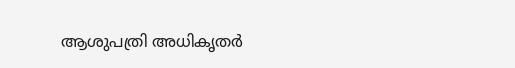ആശുപത്രി അധികൃതർ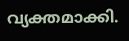വ്യക്തമാക്കി.